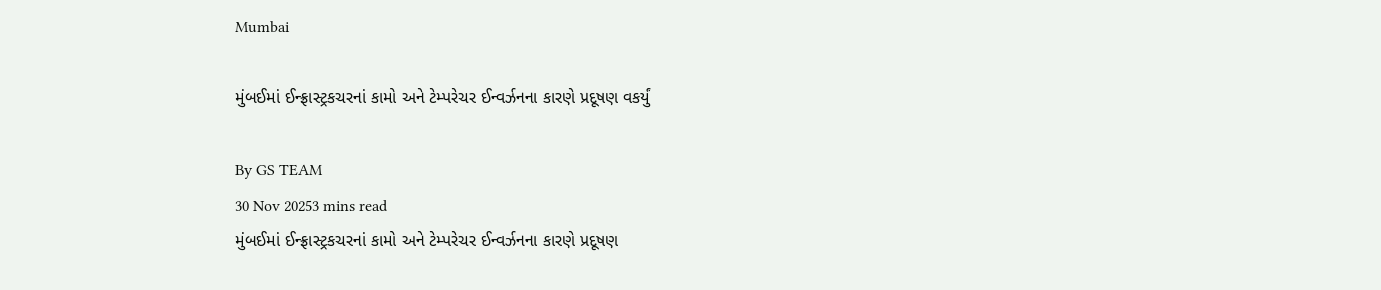Mumbai

મુંબઈમાં ઈન્ફ્રાસ્ટ્રકચરનાં કામો અને ટેમ્પરેચર ઈન્વર્ઝનના કારણે પ્રદૂષણ વકર્યું

By GS TEAM
30 Nov 20253 mins read
મુંબઈમાં ઈન્ફ્રાસ્ટ્રકચરનાં કામો અને ટેમ્પરેચર ઈન્વર્ઝનના કારણે પ્રદૂષણ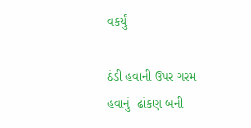વકર્યું

ઠંડી હવાની ઉપર ગરમ હવાનું  ઢાંકણ બની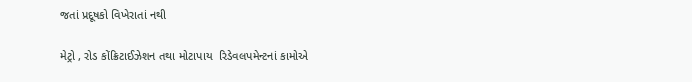જતાં પ્રદૂષકો વિખેરાતાં નથી

મેટ્રો , રોડ કોંક્રિટાઈઝેશન તથા મોટાપાય  રિડેવલપમેન્ટનાં કામોએ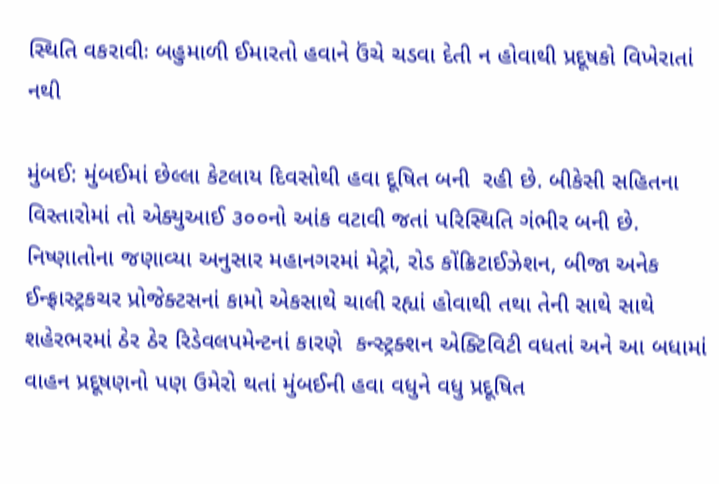સ્થિતિ વકરાવીઃ બહુમાળી ઈમારતો હવાને ઉંચે ચડવા દેતી ન હોવાથી પ્રદૂષકો વિખેરાતાં નથી

મુંબઈ: મુંબઈમાં છેલ્લા કેટલાય દિવસોથી હવા દૂષિત બની  રહી છે. બીકેસી સહિતના વિસ્તારોમાં તો એક્યુઆઈ ૩૦૦નો આંક વટાવી જતાં પરિસ્થિતિ ગંભીર બની છે. નિષ્ણાતોના જણાવ્યા અનુસાર મહાનગરમાં મેટ્રો, રોડ કોંક્રિટાઈઝેશન, બીજા અનેક ઈન્ફ્રાસ્ટ્રકચર પ્રોજેક્ટસનાં કામો એકસાથે ચાલી રહ્યાં હોવાથી તથા તેની સાથે સાથે શહેરભરમાં ઠેર ઠેર રિડેવલપમેન્ટનાં કારણે  કન્સ્ટ્રક્શન એક્ટિવિટી વધતાં અને આ બધામાં વાહન પ્રદૂષણનો પણ ઉમેરો થતાં મુંબઈની હવા વધુને વધુ પ્રદૂષિત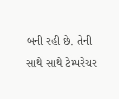બની રહી છે. તેની સાથે સાથે ટેમ્પરેચર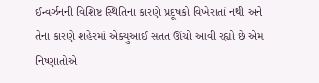ઈન્વર્ઝનની વિશિષ્ટ સ્થિતિના કારણે પ્રદૂષકો વિખેરાતાં નથી અને તેના કારણે શહેરમાં એક્યુઆઈ સતત ઊંચો આવી રહ્યો છે એમ નિષ્ણાતોએ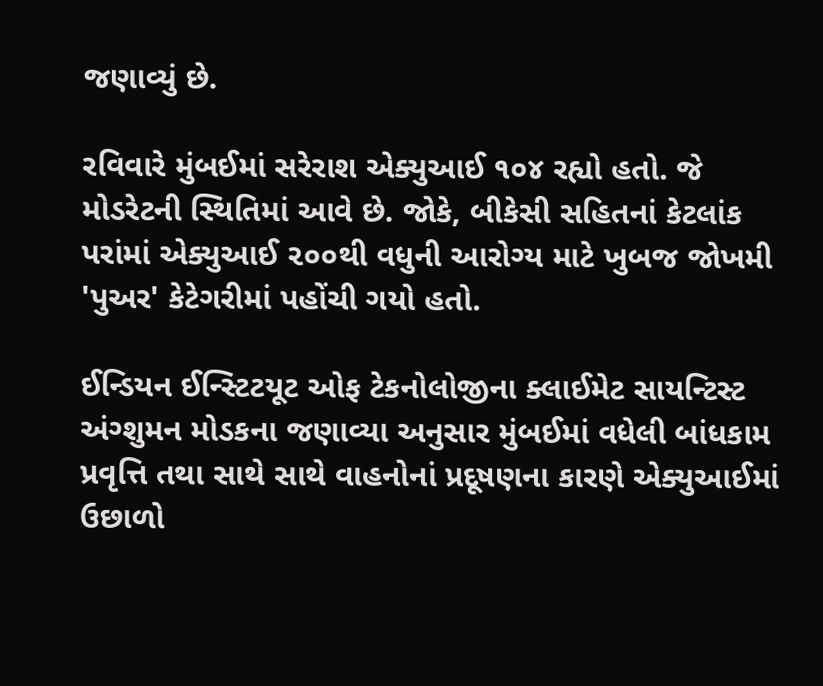જણાવ્યું છે.

રવિવારે મુંબઈમાં સરેરાશ એક્યુઆઈ ૧૦૪ રહ્યો હતો. જે મોડરેટની સ્થિતિમાં આવે છે. જોકે, બીકેસી સહિતનાં કેટલાંક પરાંમાં એક્યુઆઈ ૨૦૦થી વધુની આરોગ્ય માટે ખુબજ જોખમી 'પુઅર' કેટેગરીમાં પહોંચી ગયો હતો.

ઈન્ડિયન ઈન્સ્ટિટયૂટ ઓફ ટેકનોલોજીના ક્લાઈમેટ સાયન્ટિસ્ટ અંગ્શુમન મોડકના જણાવ્યા અનુસાર મુંબઈમાં વધેલી બાંધકામ પ્રવૃત્તિ તથા સાથે સાથે વાહનોનાં પ્રદૂષણના કારણે એક્યુઆઈમાં ઉછાળો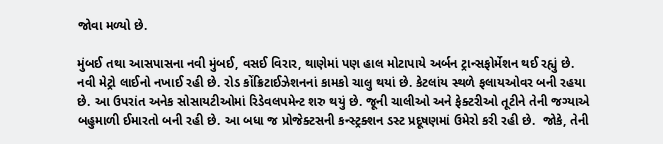જોવા મળ્યો છે.

મુંબઈ તથા આસપાસના નવી મુંબઈ, વસઈ વિરાર, થાણેમાં પણ હાલ મોટાપાયે અર્બન ટ્રાન્સફોર્મેશન થઈ રહ્યું છે. નવી મેટ્રો લાઈનો નખાઈ રહી છે. રોડ કોંક્રિટાઈઝેશનનાં કામકો ચાલુ થયાં છે. કેટલાંય સ્થળે ફલાયઓવર બની રહયા છે. આ ઉપરાંત અનેક સોસાયટીઓમાં રિડેવલપમેન્ટ શરુ થયું છે. જૂની ચાલીઓ અને ફેક્ટરીઓ તૂટીને તેની જગ્યાએ બહુમાળી ઈમારતો બની રહી છે. આ બધા જ પ્રોજેક્ટસની કન્સ્ટ્રક્શન ડસ્ટ પ્રદૂષણમાં ઉમેરો કરી રહી છે.  જોકે, તેની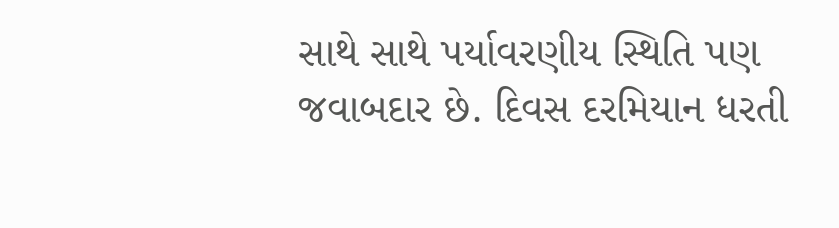સાથે સાથે પર્યાવરણીય સ્થિતિ પણ જવાબદાર છે. દિવસ દરમિયાન ધરતી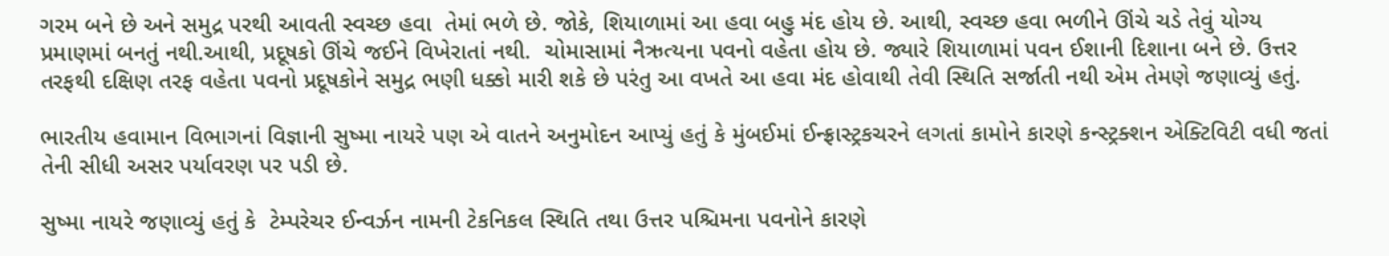ગરમ બને છે અને સમુદ્ર પરથી આવતી સ્વચ્છ હવા  તેમાં ભળે છે. જોકે, શિયાળામાં આ હવા બહુ મંદ હોય છે. આથી, સ્વચ્છ હવા ભળીને ઊંચે ચડે તેવું યોગ્ય પ્રમાણમાં બનતું નથી.આથી, પ્રદૂષકો ઊંચે જઈને વિખેરાતાં નથી.  ચોમાસામાં નૈઋત્યના પવનો વહેતા હોય છે. જ્યારે શિયાળામાં પવન ઈશાની દિશાના બને છે. ઉત્તર તરફથી દક્ષિણ તરફ વહેતા પવનો પ્રદૂષકોને સમુદ્ર ભણી ધક્કો મારી શકે છે પરંતુ આ વખતે આ હવા મંદ હોવાથી તેવી સ્થિતિ સર્જાતી નથી એમ તેમણે જણાવ્યું હતું.

ભારતીય હવામાન વિભાગનાં વિજ્ઞાની સુષ્મા નાયરે પણ એ વાતને અનુમોદન આપ્યું હતું કે મુંબઈમાં ઈન્ફ્રાસ્ટ્રકચરને લગતાં કામોને કારણે કન્સ્ટ્રક્શન એક્ટિવિટી વધી જતાં તેની સીધી અસર પર્યાવરણ પર પડી છે.

સુષ્મા નાયરે જણાવ્યું હતું કે  ટેમ્પરેચર ઈન્વર્ઝન નામની ટેકનિકલ સ્થિતિ તથા ઉત્તર પશ્ચિમના પવનોને કારણે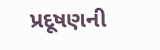પ્રદૂષણની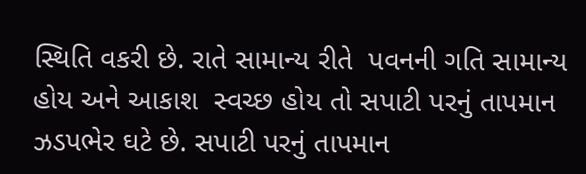સ્થિતિ વકરી છે. રાતે સામાન્ય રીતે  પવનની ગતિ સામાન્ય હોય અને આકાશ  સ્વચ્છ હોય તો સપાટી પરનું તાપમાન ઝડપભેર ઘટે છે. સપાટી પરનું તાપમાન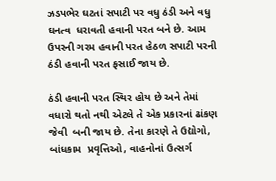ઝડપભેર ઘટતાં સપાટી પર વધુ ઠંડી અને વધુ ઘનત્વ  ધરાવતી હવાની પરત બને છે. આમ ઉપરની ગરમ હવાની પરત હેઠળ સપાટી પરની ઠંડી હવાની પરત ફસાઈ જાય છે.

ઠંડી હવાની પરત સ્થિર હોય છે અને તેમાં વધારો થતો નથી એટલે તે એક પ્રકારનાં ઢાંકણ જેવી  બની જાય છે. તેના કારણે તે ઉદ્યોગો, બાંધકામ  પ્રવૃત્તિઓ, વાહનોનાં ઉત્સર્ગ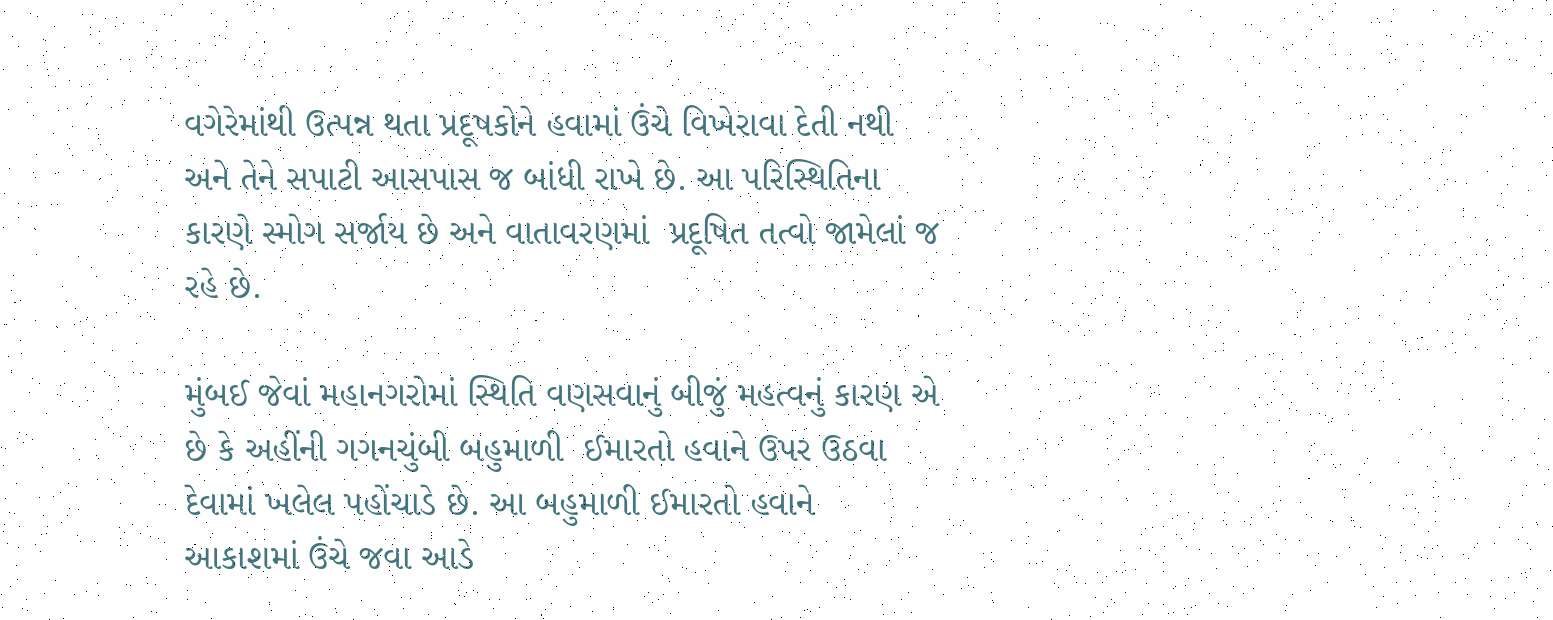વગેરેમાંથી ઉત્પન્ન થતા પ્રદૂષકોને હવામાં ઉંચે વિખેરાવા દેતી નથી અને તેને સપાટી આસપાસ જ બાંધી રાખે છે. આ પરિસ્થિતિના કારણે સ્મોગ સર્જાય છે અને વાતાવરણમાં  પ્રદૂષિત તત્વો જામેલાં જ રહે છે.

મુંબઈ જેવાં મહાનગરોમાં સ્થિતિ વણસવાનું બીજું મહત્વનું કારણ એ છે કે અહીંની ગગનચુંબી બહુમાળી  ઈમારતો હવાને ઉપર ઉઠવા દેવામાં ખલેલ પહોંચાડે છે. આ બહુમાળી ઈમારતો હવાને  આકાશમાં ઉંચે જવા આડે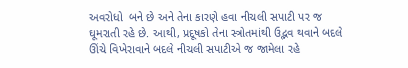અવરોધો  બને છે અને તેના કારણે હવા નીચલી સપાટી પર જ ઘૂમરાતી રહે છે. આથી, પ્રદૂષકો તેના સ્ત્રોતમાંથી ઉદ્ભવ થવાને બદલે ઊંચે વિખેરાવાને બદલે નીચલી સપાટીએ જ જામેલા રહે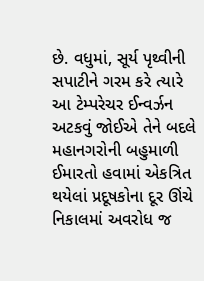છે. વધુમાં, સૂર્ય પૃથ્વીની સપાટીને ગરમ કરે ત્યારે આ ટેમ્પરેચર ઈન્વર્ઝન અટકવું જોઈએ તેને બદલે મહાનગરોની બહુમાળી ઈમારતો હવામાં એકત્રિત થયેલાં પ્રદૂષકોના દૂર ઊંચે નિકાલમાં અવરોધ જ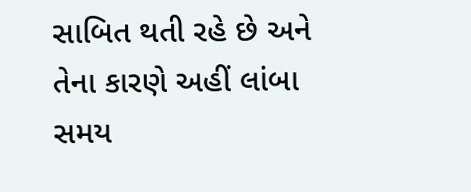સાબિત થતી રહે છે અને તેના કારણે અહીં લાંબા સમય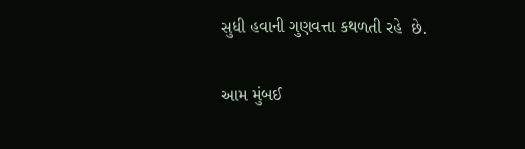સુધી હવાની ગુણવત્તા કથળતી રહે  છે.

આમ મુંબઈ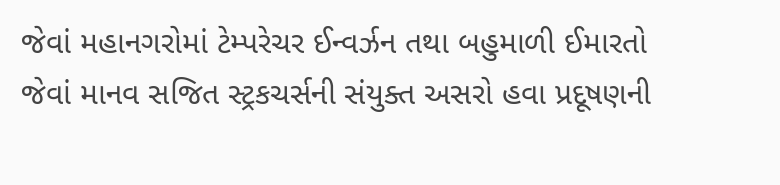જેવાં મહાનગરોમાં ટેમ્પરેચર ઈન્વર્ઝન તથા બહુમાળી ઈમારતો જેવાં માનવ સજિત સ્ટ્રકચર્સની સંયુક્ત અસરો હવા પ્રદૂષણની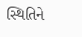સ્થિતિને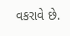વકરાવે છે.